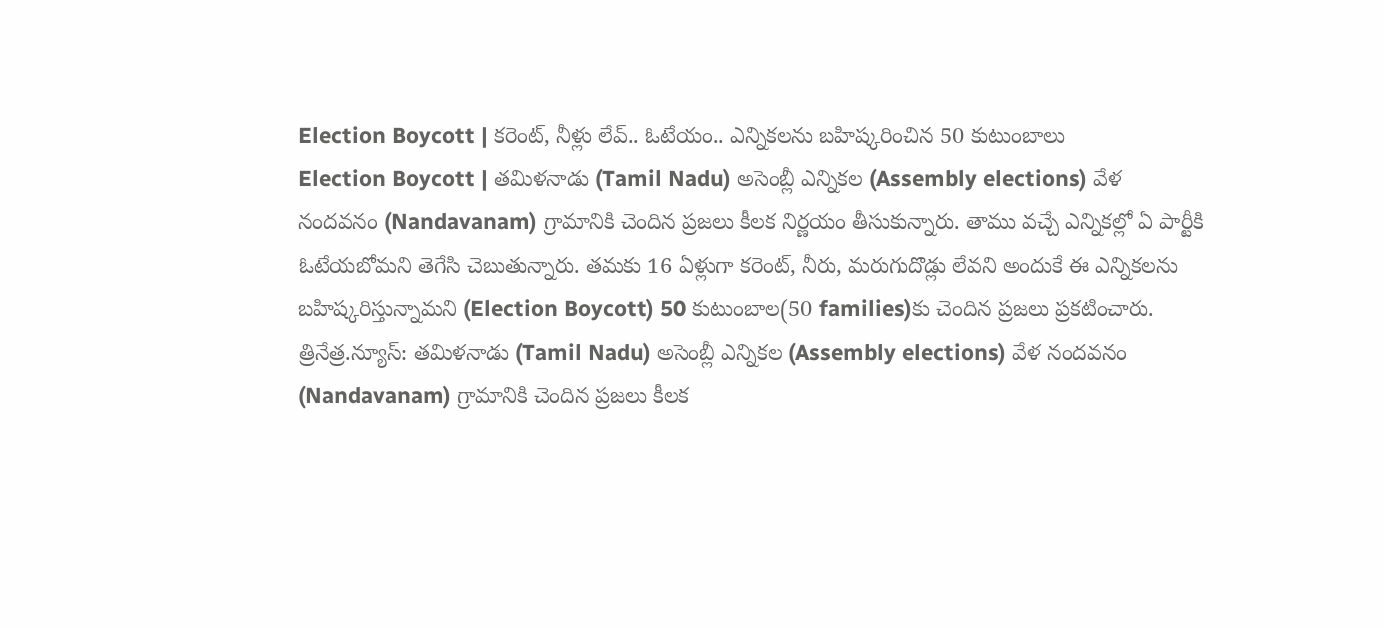Election Boycott | కరెంట్, నీళ్లు లేవ్.. ఓటేయం.. ఎన్నికలను బహిష్కరించిన 50 కుటుంబాలు
Election Boycott | తమిళనాడు (Tamil Nadu) అసెంబ్లీ ఎన్నికల (Assembly elections) వేళ నందవనం (Nandavanam) గ్రామానికి చెందిన ప్రజలు కీలక నిర్ణయం తీసుకున్నారు. తాము వచ్చే ఎన్నికల్లో ఏ పార్టీకి ఓటేయబోమని తెగేసి చెబుతున్నారు. తమకు 16 ఏళ్లుగా కరెంట్, నీరు, మరుగుదొడ్లు లేవని అందుకే ఈ ఎన్నికలను బహిష్కరిస్తున్నామని (Election Boycott) 50 కుటుంబాల(50 families)కు చెందిన ప్రజలు ప్రకటించారు.
త్రినేత్ర.న్యూస్: తమిళనాడు (Tamil Nadu) అసెంబ్లీ ఎన్నికల (Assembly elections) వేళ నందవనం (Nandavanam) గ్రామానికి చెందిన ప్రజలు కీలక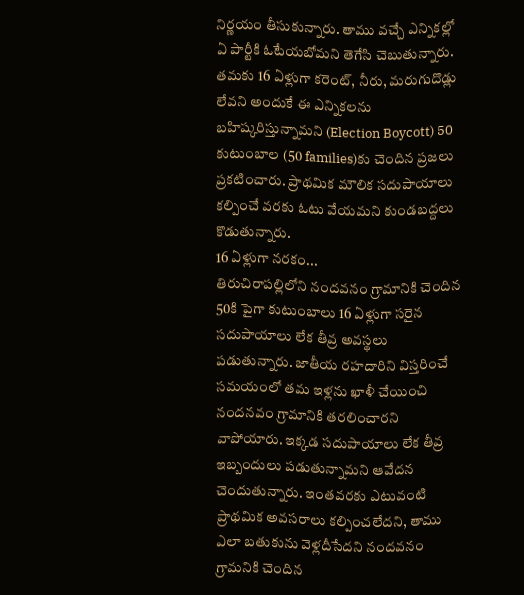నిర్ణయం తీసుకున్నారు. తాము వచ్చే ఎన్నికల్లో ఏ పార్టీకి ఓటేయబోమని తెగేసి చెబుతున్నారు. తమకు 16 ఏళ్లుగా కరెంట్, నీరు, మరుగుదొడ్లు లేవని అందుకే ఈ ఎన్నికలను బహిష్కరిస్తున్నామని (Election Boycott) 50 కుటుంబాల (50 families)కు చెందిన ప్రజలు ప్రకటించారు. ప్రాథమిక మౌలిక సదుపాయాలు కల్పించే వరకు ఓటు వేయమని కుండబద్దలు కొడుతున్నారు.
16 ఏళ్లుగా నరకం...
తిరుచిరాపల్లిలోని నందవనం గ్రామానికి చెందిన 50కి పైగా కుటుంబాలు 16 ఏళ్లుగా సరైన సదుపాయాలు లేక తీవ్ర అవస్థలు పడుతున్నారు. జాతీయ రహదారిని విస్తరించే సమయంలో తమ ఇళ్లను ఖాళీ చేయించి నందనవం గ్రామానికి తరలించారని వాపోయారు. ఇక్కడ సదుపాయాలు లేక తీవ్ర ఇబ్బందులు పడుతున్నామని ఆవేదన చెందుతున్నారు. ఇంతవరకు ఎటువంటి ప్రాథమిక అవసరాలు కల్పించలేదని, తాము ఎలా బతుకును వెళ్లదీసేదని నందవనం గ్రామనికి చెందిన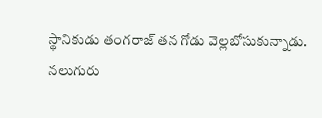స్థానికుడు తంగరాజ్ తన గోడు వెల్లబోసుకున్నాడు.
నలుగురు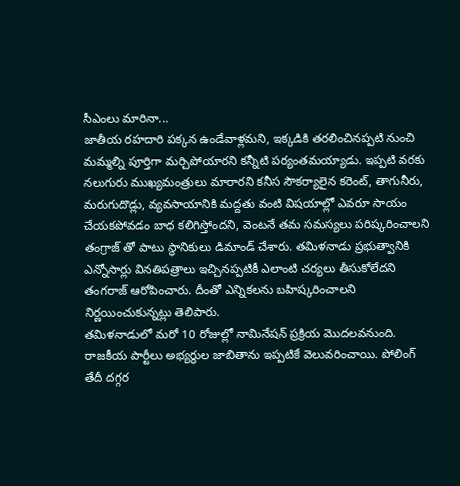సీఎంలు మారినా...
జాతీయ రహదారి పక్కన ఉండేవాళ్లమని, ఇక్కడికి తరలించినప్పటి నుంచి మమ్మల్ని పూర్తిగా మర్చిపోయారని కన్నీటి పర్యంతమయ్యాడు. ఇప్పటి వరకు నలుగురు ముఖ్యమంత్రులు మారారని కనీస సౌకర్యాలైన కరెంట్, తాగునీరు, మరుగుదొడ్లు, వ్యవసాయానికి మద్దతు వంటి విషయాల్లో ఎవరూ సాయం చేయకపోవడం బాధ కలిగిస్తోందని, వెంటనే తమ సమస్యలు పరిష్కరించాలని తంగ్రాజ్ తో పాటు స్థానికులు డిమాండ్ చేశారు. తమిళనాడు ప్రభుత్వానికి ఎన్నోసార్లు వినతిపత్రాలు ఇచ్చినప్పటికీ ఎలాంటి చర్యలు తీసుకోలేదని తంగరాజ్ ఆరోపించారు. దీంతో ఎన్నికలను బహిష్కరించాలని నిర్ణయించుకున్నట్లు తెలిపారు.
తమిళనాడులో మరో 10 రోజుల్లో నామినేషన్ ప్రక్రియ మొదలవనుంది. రాజకీయ పార్టీలు అభ్యర్థుల జాబితాను ఇప్పటికే వెలువరించాయి. పోలింగ్ తేదీ దగ్గర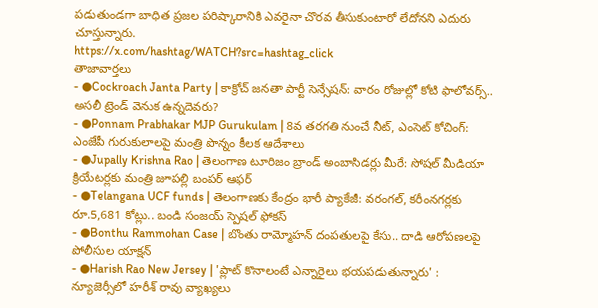పడుతుండగా బాధిత ప్రజల పరిష్కారానికి ఎవరైనా చొరవ తీసుకుంటారో లేదోనని ఎదురు చూస్తున్నారు.
https://x.com/hashtag/WATCH?src=hashtag_click
తాజావార్తలు
- ●Cockroach Janta Party | కాక్రోచ్ జనతా పార్టీ సెన్సేషన్: వారం రోజుల్లో కోటి ఫాలోవర్స్.. అసలీ ట్రెండ్ వెనుక ఉన్నదెవరు?
- ●Ponnam Prabhakar MJP Gurukulam | 8వ తరగతి నుంచే నీట్, ఎంసెట్ కోచింగ్: ఎంజేపీ గురుకులాలపై మంత్రి పొన్నం కీలక ఆదేశాలు
- ●Jupally Krishna Rao | తెలంగాణ టూరిజం బ్రాండ్ అంబాసిడర్లు మీరే: సోషల్ మీడియా క్రియేటర్లకు మంత్రి జూపల్లి బంపర్ ఆఫర్
- ●Telangana UCF funds | తెలంగాణకు కేంద్రం భారీ ప్యాకేజీ: వరంగల్, కరీంనగర్లకు రూ.5,681 కోట్లు.. బండి సంజయ్ స్పెషల్ ఫోకస్
- ●Bonthu Rammohan Case | బొంతు రామ్మోహన్ దంపతులపై కేసు.. దాడి ఆరోపణలపై పోలీసుల యాక్షన్
- ●Harish Rao New Jersey | 'ప్లాట్ కొనాలంటే ఎన్నారైలు భయపడుతున్నారు' : న్యూజెర్సీలో హరీశ్ రావు వ్యాఖ్యలు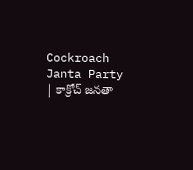Cockroach Janta Party | కాక్రోచ్ జనతా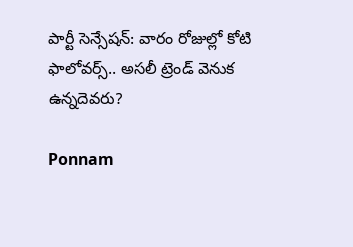పార్టీ సెన్సేషన్: వారం రోజుల్లో కోటి ఫాలోవర్స్.. అసలీ ట్రెండ్ వెనుక ఉన్నదెవరు?

Ponnam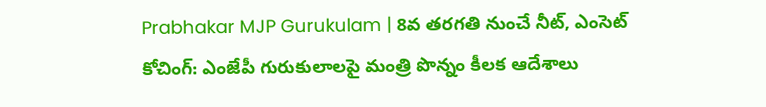Prabhakar MJP Gurukulam | 8వ తరగతి నుంచే నీట్, ఎంసెట్ కోచింగ్: ఎంజేపీ గురుకులాలపై మంత్రి పొన్నం కీలక ఆదేశాలు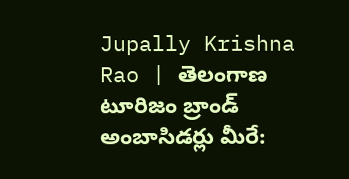Jupally Krishna Rao | తెలంగాణ టూరిజం బ్రాండ్ అంబాసిడర్లు మీరే: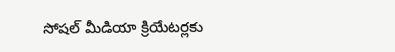సోషల్ మీడియా క్రియేటర్లకు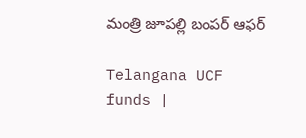మంత్రి జూపల్లి బంపర్ ఆఫర్

Telangana UCF funds |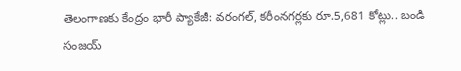తెలంగాణకు కేంద్రం భారీ ప్యాకేజీ: వరంగల్, కరీంనగర్లకు రూ.5,681 కోట్లు.. బండి సంజయ్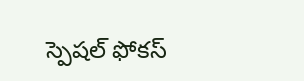స్పెషల్ ఫోకస్